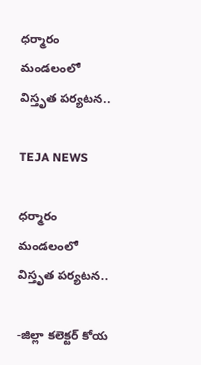ధర్మారం మండలంలో విస్తృత పర్యటన..

TEJA NEWS

ధర్మారం మండలంలో విస్తృత పర్యటన..

-జిల్లా కలెక్టర్ కోయ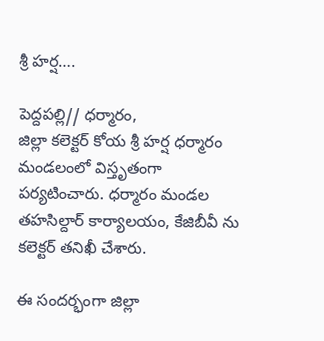శ్రీ హర్ష….

పెద్దపల్లి// ధర్మారం,
జిల్లా కలెక్టర్ కోయ శ్రీ హర్ష ధర్మారం మండలంలో విస్తృతంగా పర్యటించారు. ధర్మారం మండల తహసిల్దార్ కార్యాలయం, కేజిబీవీ ను కలెక్టర్ తనిఖీ చేశారు.

ఈ సందర్భంగా జిల్లా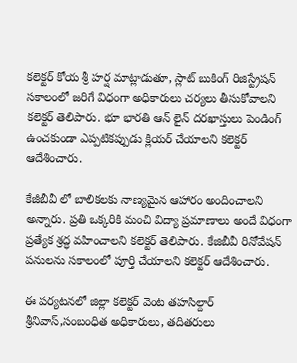కలెక్టర్ కోయ శ్రీ హర్ష మాట్లాడుతూ, స్లాట్ బుకింగ్ రిజిస్ట్రేషన్ సకాలంలో జరిగే విధంగా అధికారులు చర్యలు తీసుకోవాలని కలెక్టర్ తెలిపారు. భూ భారతి ఆన్ లైన్ దరఖాస్తులు పెండింగ్ ఉంచకుండా ఎప్పటికప్పుడు క్లియర్ చేయాలని కలెక్టర్ ఆదేశించారు.

కేజీబీవీ లో బాలికలకు నాణ్యమైన ఆహారం అందించాలని అన్నారు. ప్రతి ఒక్కరికి మంచి విద్యా ప్రమాణాలు అందే విధంగా ప్రత్యేక శ్రద్ధ వహించాలని కలెక్టర్ తెలిపారు. కేజిబీవీ రినోవేషన్ పనులను సకాలంలో పూర్తి చేయాలని కలెక్టర్ ఆదేశించారు.

ఈ పర్యటనలో జిల్లా కలెక్టర్ వెంట తహసిల్దార్ శ్రీనివాస్,సంబంధిత అధికారులు, తదితరులు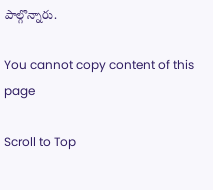పాల్గొన్నారు.

You cannot copy content of this page

Scroll to Top